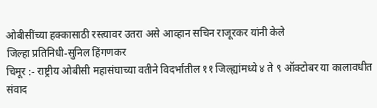ओबीसींच्या हक्कासाठी रस्त्यावर उतरा असे आव्हान सचिन राजूरकर यांनी केले
जिल्हा प्रतिनिधी-सुनिल हिंगणकर
चिमूर :- राष्ट्रीय ओबीसी महासंघाच्या वतीने विदर्भातील ११ जिल्ह्यांमध्ये ४ ते ९ ऑक्टोबर या कालावधीत संवाद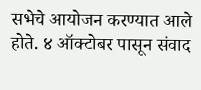सभेचे आयोजन करण्यात आले होते. ४ ऑक्टोबर पासून संवाद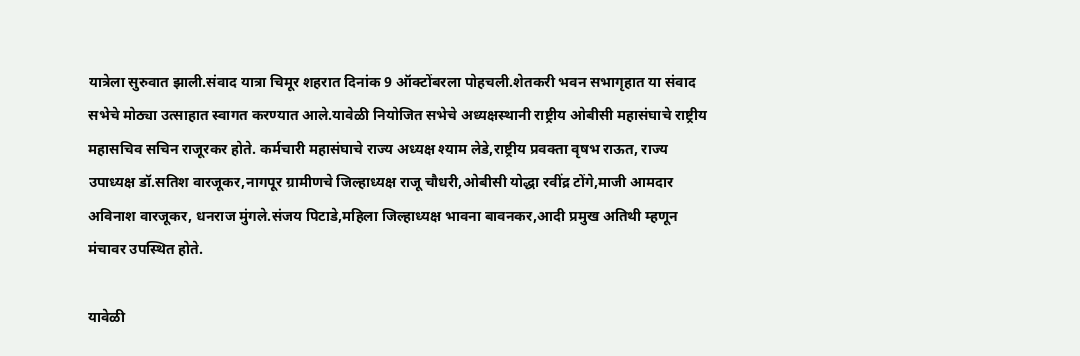यात्रेला सुरुवात झाली.संवाद यात्रा चिमूर शहरात दिनांक 9 ऑक्टोंबरला पोहचली.शेतकरी भवन सभागृहात या संवाद सभेचे मोठ्या उत्साहात स्वागत करण्यात आले.यावेळी नियोजित सभेचे अध्यक्षस्थानी राष्ट्रीय ओबीसी महासंघाचे राष्ट्रीय महासचिव सचिन राजूरकर होते. कर्मचारी महासंघाचे राज्य अध्यक्ष श्याम लेडे,राष्ट्रीय प्रवक्ता वृषभ राऊत, राज्य उपाध्यक्ष डॉ.सतिश वारजूकर,नागपूर ग्रामीणचे जिल्हाध्यक्ष राजू चौधरी,ओबीसी योद्धा रवींद्र टोंगे,माजी आमदार अविनाश वारजूकर, धनराज मुंगले.संजय पिटाडे,महिला जिल्हाध्यक्ष भावना बावनकर,आदी प्रमुख अतिथी म्हणून मंचावर उपस्थित होते.

यावेळी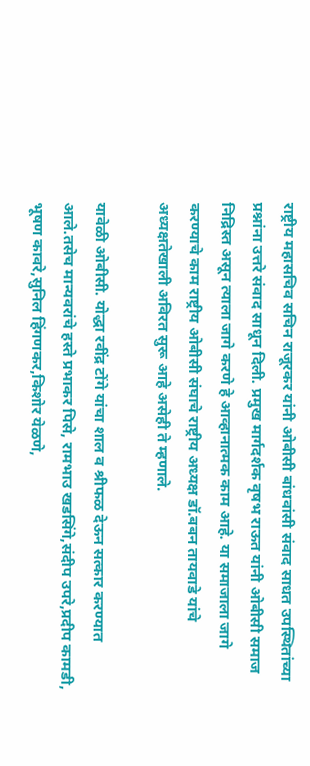राष्ट्रीय महासचिव सचिन राजूरकर यांनी ओबीसी बांधवांसी संवाद साधत उपस्थितांच्या प्रश्नांना उत्तरे संवाद साधून दिली. प्रमुख मार्गदर्शक वृषभ राऊत यांनी ओबीसी समाज निद्रिस्त असून त्याला जागे करणे हे आव्हानात्मक काम आहे. या समाजाला जागे करण्याचे काम राष्ट्रीय ओबीसी संघाचे राष्ट्रीय अध्यक्ष डॉ.बबन तायवाडे यांचे अध्यक्षतेखाली अविरत सुरू आहे असेही ते म्हणाले.

यावेळी ओबीसी. योद्धा रवींद्र टोंगे यांचा शाल व श्रीफळ देऊन सत्कार करण्यात आले.तसेच मान्यवरांचे हस्ते प्रभाकर पिसे, रामभाउ खडसिंगे,संदीप उपरे,प्रदीप कामडी, भूषण कावरे,सुनिल हिंगणकर,किशोर येळणे,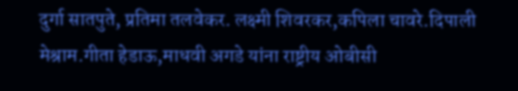दुर्गा सातपुते, प्रतिमा तलवेकर. लक्ष्मी शिवरकर,कपिला चावरे.दिपाली मेश्राम.गीता हेडाऊ,माधवी अगडे यांना राष्ट्रीय ओबीसी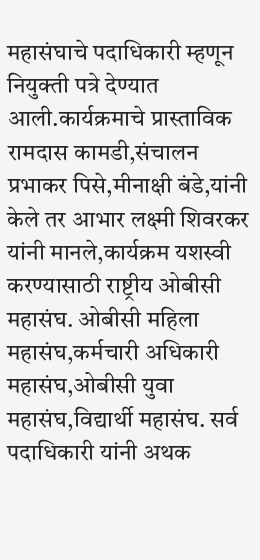महासंघाचे पदाधिकारी म्हणून नियुक्ती पत्रे देण्यात आली.कार्यक्रमाचे प्रास्ताविक रामदास कामडी,संचालन प्रभाकर पिसे,मीनाक्षी बंडे,यांनी केले तर आभार लक्ष्मी शिवरकर यांनी मानले,कार्यक्रम यशस्वी करण्यासाठी राष्ट्रीय ओबीसी महासंघ. ओबीसी महिला महासंघ,कर्मचारी अधिकारी महासंघ,ओबीसी युवा महासंघ,विद्यार्थी महासंघ. सर्व पदाधिकारी यांनी अथक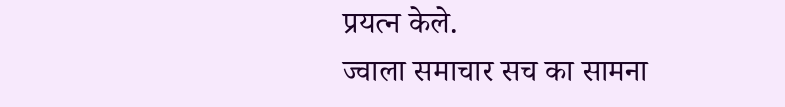प्रयत्न केले.
ज्वाला समाचार सच का सामना